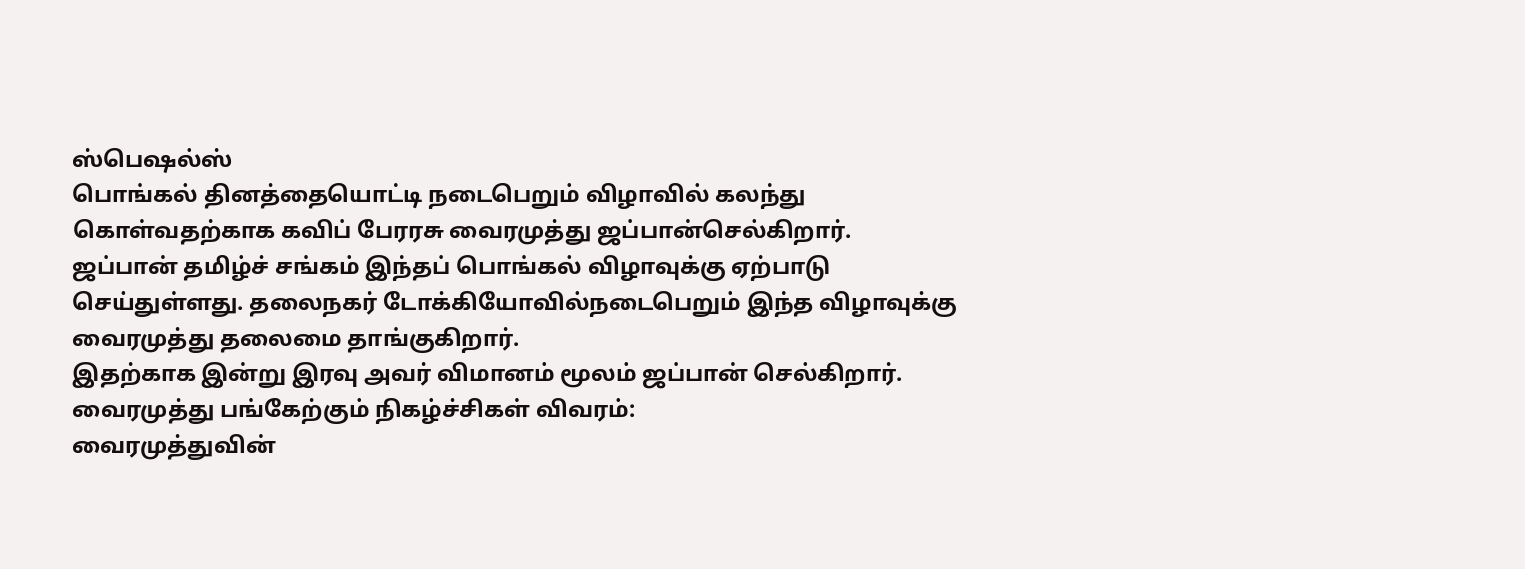ஸ்பெஷல்ஸ்
பொங்கல் தினத்தையொட்டி நடைபெறும் விழாவில் கலந்து கொள்வதற்காக கவிப் பேரரசு வைரமுத்து ஜப்பான்செல்கிறார்.
ஜப்பான் தமிழ்ச் சங்கம் இந்தப் பொங்கல் விழாவுக்கு ஏற்பாடு செய்துள்ளது. தலைநகர் டோக்கியோவில்நடைபெறும் இந்த விழாவுக்கு வைரமுத்து தலைமை தாங்குகிறார்.
இதற்காக இன்று இரவு அவர் விமானம் மூலம் ஜப்பான் செல்கிறார். வைரமுத்து பங்கேற்கும் நிகழ்ச்சிகள் விவரம்:
வைரமுத்துவின்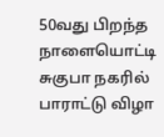50வது பிறந்த நாளையொட்டி சுகுபா நகரில் பாராட்டு விழா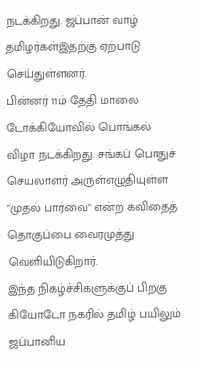நடக்கிறது. ஜப்பான் வாழ் தமிழர்கள்இதற்கு ஏற்பாடு செய்துள்ளனர்.
பின்னர் 11ம் தேதி மாலை டோக்கியோவில் பொங்கல் விழா நடக்கிறது. சங்கப் பொதுச் செயலாளர் அருள்எழுதியுள்ள "முதல் பார்வை" என்ற கவிதைத் தொகுப்பை வைரமுத்து வெளியிடுகிறார்.
இந்த நிகழ்ச்சிகளுக்குப் பிறகு கியோடோ நகரில் தமிழ் பயிலும் ஜப்பானிய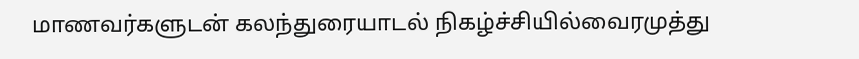மாணவர்களுடன் கலந்துரையாடல் நிகழ்ச்சியில்வைரமுத்து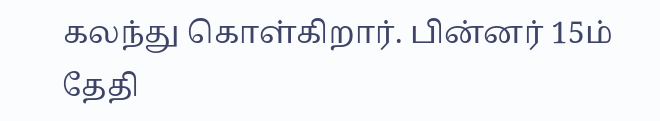கலந்து கொள்கிறார். பின்னர் 15ம் தேதி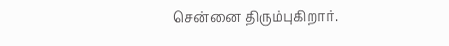சென்னை திரும்புகிறார்.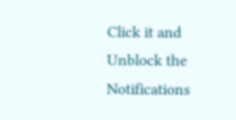Click it and Unblock the Notifications